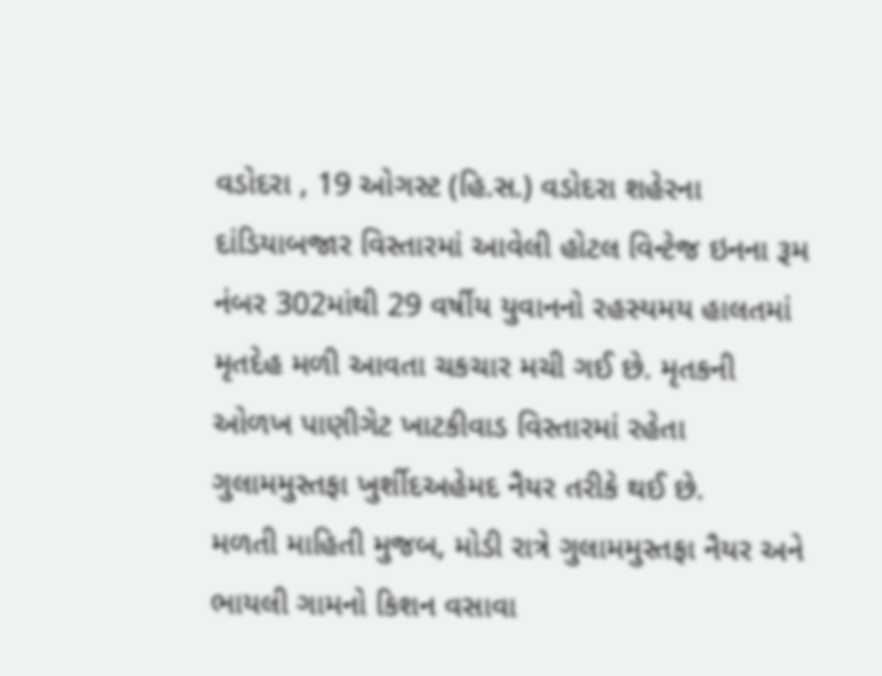વડોદરા , 19 ઓગસ્ટ (હિ.સ.) વડોદરા શહેરના દાંડિયાબજાર વિસ્તારમાં આવેલી હોટલ વિન્ટેજ ઇનના રૂમ નંબર 302માંથી 29 વર્ષીય યુવાનનો રહસ્યમય હાલતમાં મૃતદેહ મળી આવતા ચકચાર મચી ગઈ છે. મૃતકની ઓળખ પાણીગેટ ખાટકીવાડ વિસ્તારમાં રહેતા ગુલામમુસ્તફા ખુર્શીદઅહેમદ નૈયર તરીકે થઈ છે.
મળતી માહિતી મુજબ, મોડી રાત્રે ગુલામમુસ્તફા નૈયર અને ભાયલી ગામનો કિશન વસાવા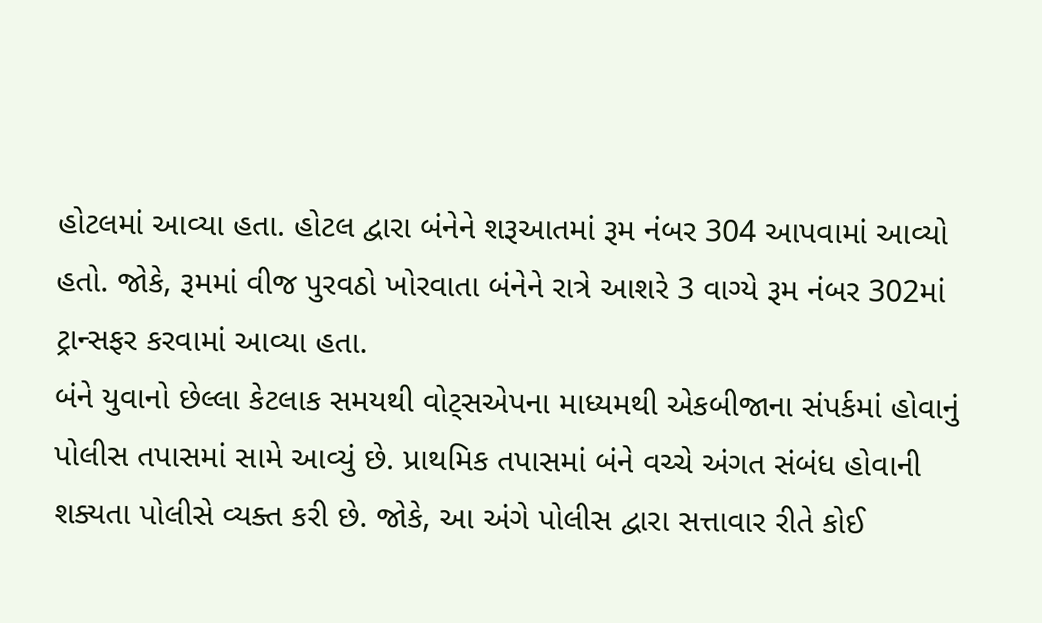હોટલમાં આવ્યા હતા. હોટલ દ્વારા બંનેને શરૂઆતમાં રૂમ નંબર 304 આપવામાં આવ્યો હતો. જોકે, રૂમમાં વીજ પુરવઠો ખોરવાતા બંનેને રાત્રે આશરે 3 વાગ્યે રૂમ નંબર 302માં ટ્રાન્સફર કરવામાં આવ્યા હતા.
બંને યુવાનો છેલ્લા કેટલાક સમયથી વોટ્સએપના માધ્યમથી એકબીજાના સંપર્કમાં હોવાનું પોલીસ તપાસમાં સામે આવ્યું છે. પ્રાથમિક તપાસમાં બંને વચ્ચે અંગત સંબંધ હોવાની શક્યતા પોલીસે વ્યક્ત કરી છે. જોકે, આ અંગે પોલીસ દ્વારા સત્તાવાર રીતે કોઈ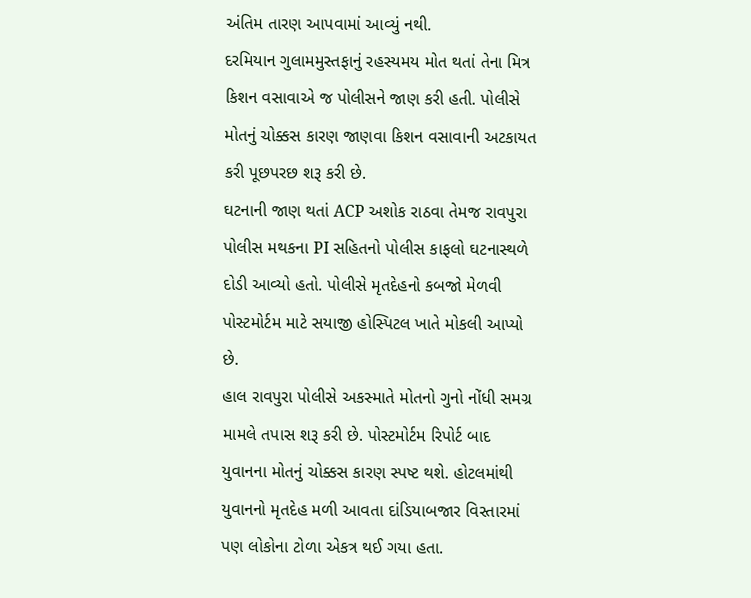અંતિમ તારણ આપવામાં આવ્યું નથી.
દરમિયાન ગુલામમુસ્તફાનું રહસ્યમય મોત થતાં તેના મિત્ર કિશન વસાવાએ જ પોલીસને જાણ કરી હતી. પોલીસે મોતનું ચોક્કસ કારણ જાણવા કિશન વસાવાની અટકાયત કરી પૂછપરછ શરૂ કરી છે.
ઘટનાની જાણ થતાં ACP અશોક રાઠવા તેમજ રાવપુરા પોલીસ મથકના PI સહિતનો પોલીસ કાફલો ઘટનાસ્થળે દોડી આવ્યો હતો. પોલીસે મૃતદેહનો કબજો મેળવી પોસ્ટમોર્ટમ માટે સયાજી હોસ્પિટલ ખાતે મોકલી આપ્યો છે.
હાલ રાવપુરા પોલીસે અકસ્માતે મોતનો ગુનો નોંધી સમગ્ર મામલે તપાસ શરૂ કરી છે. પોસ્ટમોર્ટમ રિપોર્ટ બાદ યુવાનના મોતનું ચોક્કસ કારણ સ્પષ્ટ થશે. હોટલમાંથી યુવાનનો મૃતદેહ મળી આવતા દાંડિયાબજાર વિસ્તારમાં પણ લોકોના ટોળા એકત્ર થઈ ગયા હતા.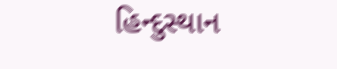હિન્દુસ્થાન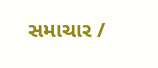સમાચાર /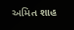અમિત શાહ